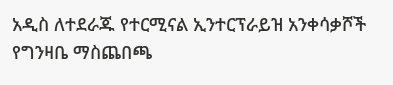አዲስ ለተደራጁ የተርሚናል ኢንተርፕራይዝ አንቀሳቃሾች የግንዛቤ ማስጨበጫ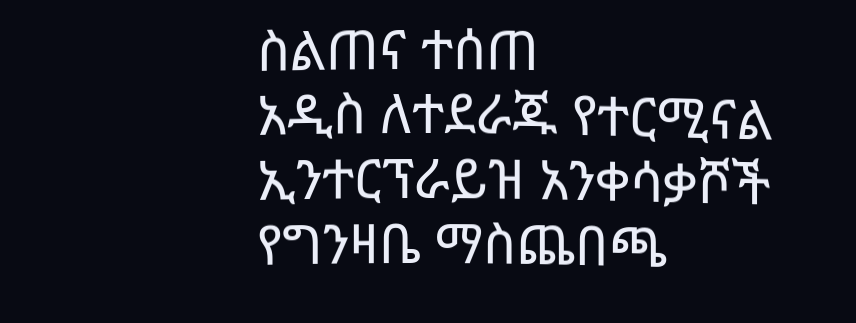ስልጠና ተሰጠ
አዲስ ለተደራጁ የተርሚናል ኢንተርፕራይዝ አንቀሳቃሾች የግንዛቤ ማስጨበጫ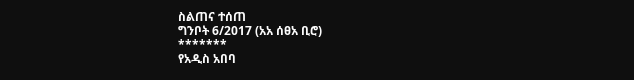ስልጠና ተሰጠ
ግንቦት 6/2017 (አአ ሰፀአ ቢሮ)
*******
የአዲስ አበባ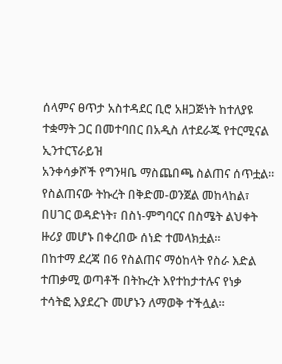ሰላምና ፀጥታ አስተዳደር ቢሮ አዘጋጅነት ከተለያዩ ተቋማት ጋር በመተባበር በአዲስ ለተደራጁ የተርሚናል ኢንተርፕራይዝ
አንቀሳቃሾች የግንዛቤ ማስጨበጫ ስልጠና ሰጥቷል።
የስልጠናው ትኩረት በቅድመ-ወንጀል መከላከል፣ በሀገር ወዳድነት፣ በስነ-ምግባርና በስሜት ልህቀት ዙሪያ መሆኑ በቀረበው ሰነድ ተመላክቷል።
በከተማ ደረጃ በ6 የስልጠና ማዕከላት የስራ እድል ተጠቃሚ ወጣቶች በትኩረት እየተከታተሉና የነቃ ተሳትፎ እያደረጉ መሆኑን ለማወቅ ተችሏል።